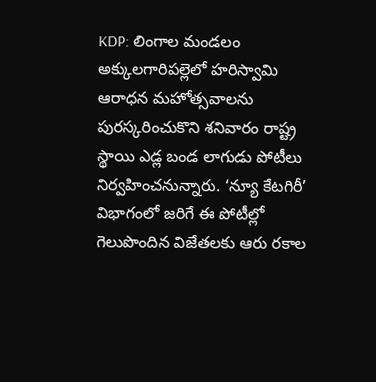KDP: లింగాల మండలం అక్కులగారిపల్లెలో హరిస్వామి ఆరాధన మహోత్సవాలను పురస్కరించుకొని శనివారం రాష్ట్ర స్థాయి ఎడ్ల బండ లాగుడు పోటీలు నిర్వహించనున్నారు. ‘న్యూ కేటగిరీ’ విభాగంలో జరిగే ఈ పోటీల్లో గెలుపొందిన విజేతలకు ఆరు రకాల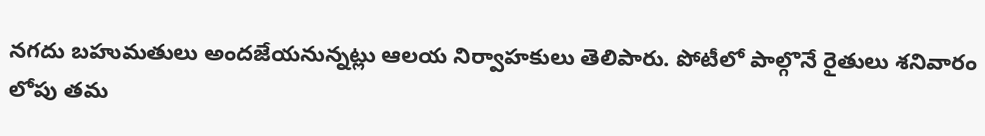నగదు బహుమతులు అందజేయనున్నట్లు ఆలయ నిర్వాహకులు తెలిపారు. పోటీలో పాల్గొనే రైతులు శనివారం లోపు తమ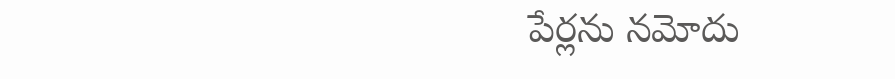పేర్లను నమోదు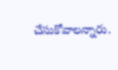చేసుకోవాలన్నారు.